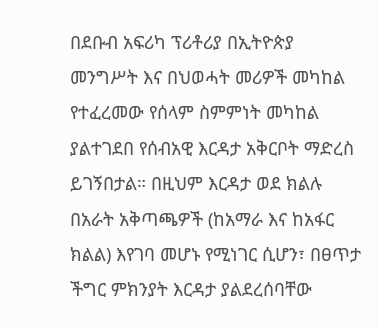በደቡብ አፍሪካ ፕሪቶሪያ በኢትዮጵያ መንግሥት እና በህወሓት መሪዎች መካከል የተፈረመው የሰላም ስምምነት መካከል ያልተገደበ የሰብአዊ እርዳታ አቅርቦት ማድረስ ይገኝበታል። በዚህም እርዳታ ወደ ክልሉ በአራት አቅጣጫዎች (ከአማራ እና ከአፋር ክልል) እየገባ መሆኑ የሚነገር ሲሆን፣ በፀጥታ ችግር ምክንያት እርዳታ ያልደረሰባቸው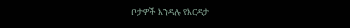ቦታዎች እንዳሉ የእርዳታ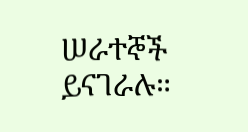ሠራተኞች ይናገራሉ።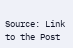Source: Link to the Post